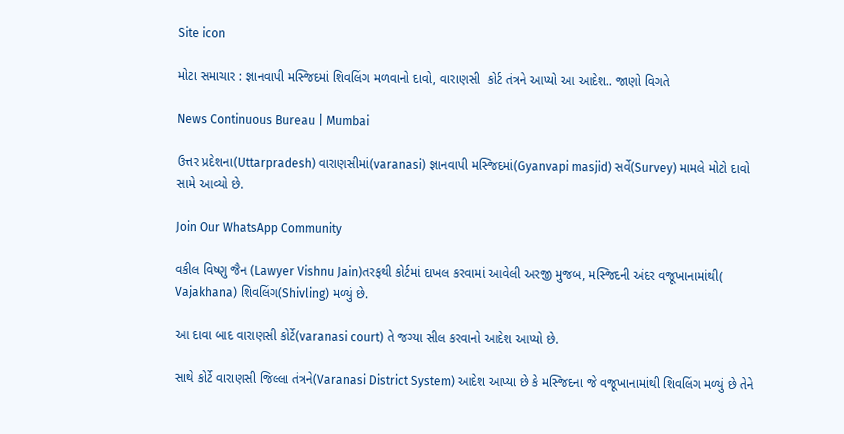Site icon

મોટા સમાચાર : જ્ઞાનવાપી મસ્જિદમાં શિવલિંગ મળવાનો દાવો, વારાણસી  કોર્ટ તંત્રને આપ્યો આ આદેશ.. જાણો વિગતે

News Continuous Bureau | Mumbai

ઉત્તર પ્રદેશના(Uttarpradesh) વારાણસીમાં(varanasi) જ્ઞાનવાપી મસ્જિદમાં(Gyanvapi masjid) સર્વે(Survey) મામલે મોટો દાવો સામે આવ્યો છે.

Join Our WhatsApp Community

વકીલ વિષ્ણુ જૈન (Lawyer Vishnu Jain)તરફથી કોર્ટમાં દાખલ કરવામાં આવેલી અરજી મુજબ, મસ્જિદની અંદર વજૂખાનામાંથી( Vajakhana) શિવલિંગ(Shivling) મળ્યું છે.

આ દાવા બાદ વારાણસી કોર્ટે(varanasi court) તે જગ્યા સીલ કરવાનો આદેશ આપ્યો છે.

સાથે કોર્ટે વારાણસી જિલ્લા તંત્રને(Varanasi District System) આદેશ આપ્યા છે કે મસ્જિદના જે વજૂખાનામાંથી શિવલિંગ મળ્યું છે તેને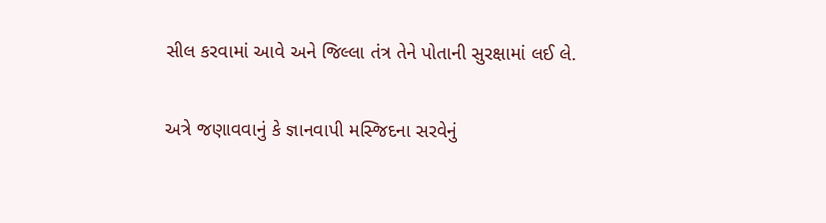સીલ કરવામાં આવે અને જિલ્લા તંત્ર તેને પોતાની સુરક્ષામાં લઈ લે.

અત્રે જણાવવાનું કે જ્ઞાનવાપી મસ્જિદના સરવેનું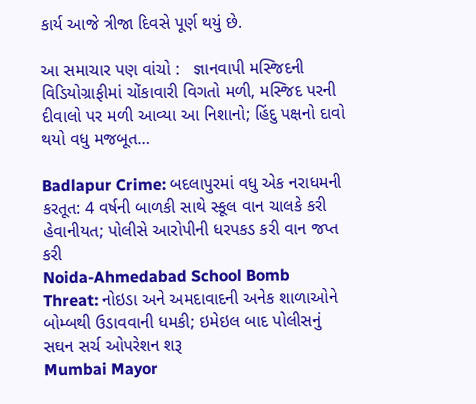કાર્ય આજે ત્રીજા દિવસે પૂર્ણ થયું છે.

આ સમાચાર પણ વાંચો :   જ્ઞાનવાપી મસ્જિદની વિડિયોગ્રાફીમાં ચોંકાવારી વિગતો મળી, મસ્જિદ પરની દીવાલો પર મળી આવ્યા આ નિશાનો; હિંદુ પક્ષનો દાવો થયો વધુ મજબૂત…

Badlapur Crime: બદલાપુરમાં વધુ એક નરાધમની કરતૂત: 4 વર્ષની બાળકી સાથે સ્કૂલ વાન ચાલકે કરી હેવાનીયત; પોલીસે આરોપીની ધરપકડ કરી વાન જપ્ત કરી
Noida-Ahmedabad School Bomb Threat: નોઇડા અને અમદાવાદની અનેક શાળાઓને બોમ્બથી ઉડાવવાની ધમકી; ઇમેઇલ બાદ પોલીસનું સઘન સર્ચ ઓપરેશન શરૂ
Mumbai Mayor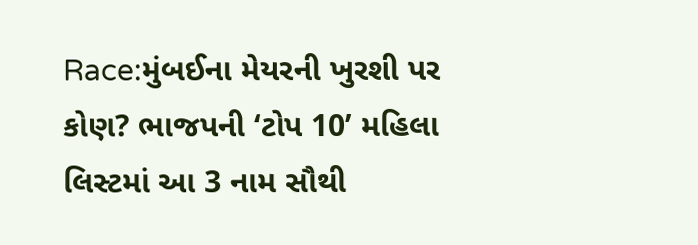Race:મુંબઈના મેયરની ખુરશી પર કોણ? ભાજપની ‘ટોપ 10’ મહિલા લિસ્ટમાં આ 3 નામ સૌથી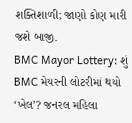શક્તિશાળી; જાણો કોણ મારી જશે બાજી.
BMC Mayor Lottery: શું BMC મેયરની લોટરીમાં થયો ‘ખેલ’? જનરલ મહિલા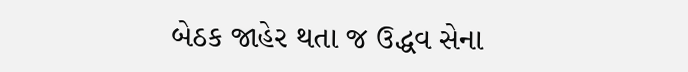બેઠક જાહેર થતા જ ઉદ્ધવ સેના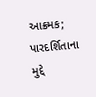આક્રમક; પારદર્શિતાના મુદ્દે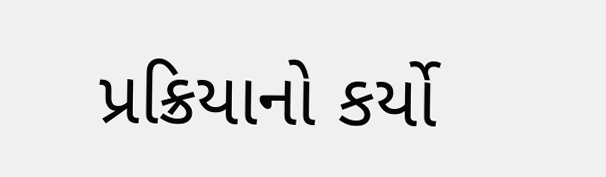પ્રક્રિયાનો કર્યો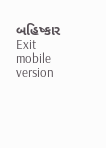બહિષ્કાર
Exit mobile version